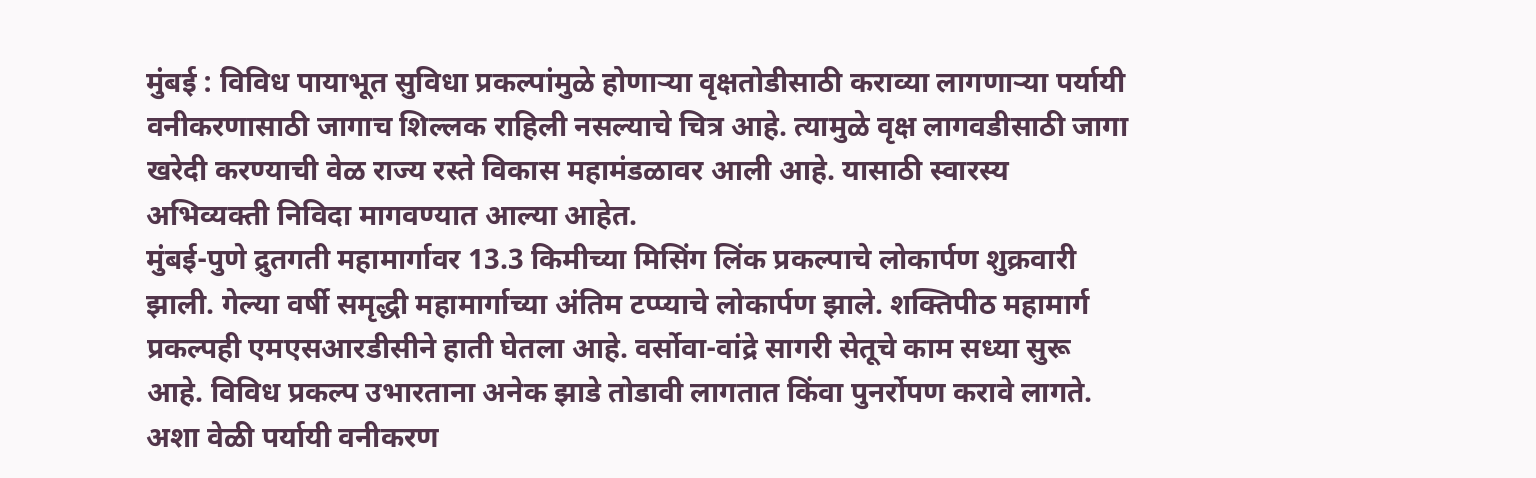मुंबई : विविध पायाभूत सुविधा प्रकल्पांमुळे होणाऱ्या वृक्षतोडीसाठी कराव्या लागणाऱ्या पर्यायी वनीकरणासाठी जागाच शिल्लक राहिली नसल्याचे चित्र आहे. त्यामुळे वृक्ष लागवडीसाठी जागा खरेदी करण्याची वेळ राज्य रस्ते विकास महामंडळावर आली आहे. यासाठी स्वारस्य अभिव्यक्ती निविदा मागवण्यात आल्या आहेत.
मुंबई-पुणे द्रुतगती महामार्गावर 13.3 किमीच्या मिसिंग लिंक प्रकल्पाचे लोकार्पण शुक्रवारी झाली. गेल्या वर्षी समृद्धी महामार्गाच्या अंतिम टप्प्याचे लोकार्पण झाले. शक्तिपीठ महामार्ग प्रकल्पही एमएसआरडीसीने हाती घेतला आहे. वर्सोवा-वांद्रे सागरी सेतूचे काम सध्या सुरू आहे. विविध प्रकल्प उभारताना अनेक झाडे तोडावी लागतात किंवा पुनर्रोपण करावे लागते. अशा वेळी पर्यायी वनीकरण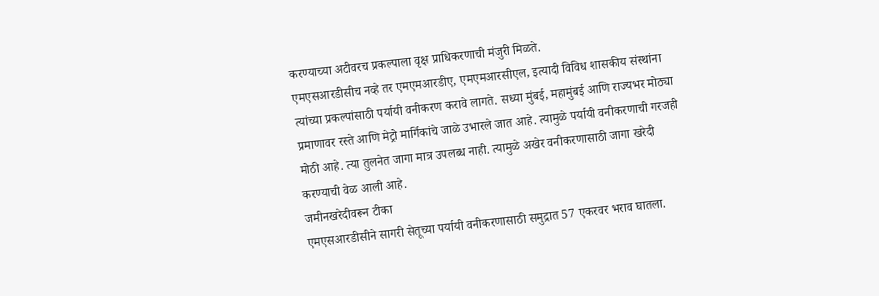करण्याच्या अटीवरच प्रकल्पाला वृक्ष प्राधिकरणाची मंजुरी मिळते.
एमएसआरडीसीच नव्हे तर एमएमआरडीए, एमएमआरसीएल, इत्यादी विविध शासकीय संस्थांना त्यांच्या प्रकल्पांसाठी पर्यायी वनीकरण करावे लागते. सध्या मुंबई, महामुंबई आणि राज्यभर मोठ्या प्रमाणावर रस्ते आणि मेट्रो मार्गिकांचे जाळे उभारले जात आहे. त्यामुळे पर्यायी वनीकरणाची गरजही मोठी आहे. त्या तुलनेत जागा मात्र उपलब्ध नाही. त्यामुळे अखेर वनीकरणासाठी जागा खरेदी करण्याची वेळ आली आहे.
जमीनखरेदीवरून टीका
एमएसआरडीसीने सागरी सेतूच्या पर्यायी वनीकरणासाठी समुद्रात 57 एकरवर भराव घातला.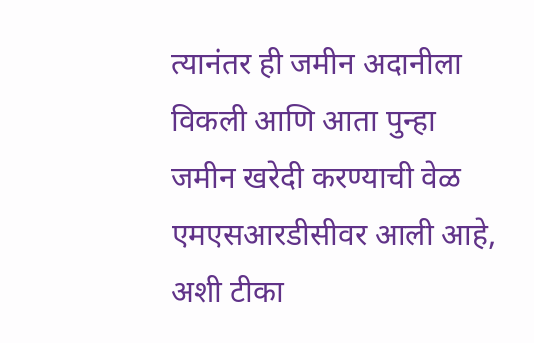त्यानंतर ही जमीन अदानीला विकली आणि आता पुन्हा जमीन खरेदी करण्याची वेळ एमएसआरडीसीवर आली आहे, अशी टीका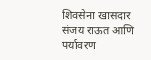शिवसेना खासदार संजय राऊत आणि पर्यावरण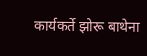कार्यकर्ते झोरू बाथेना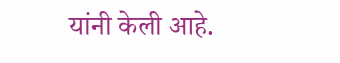यांनी केली आहे.